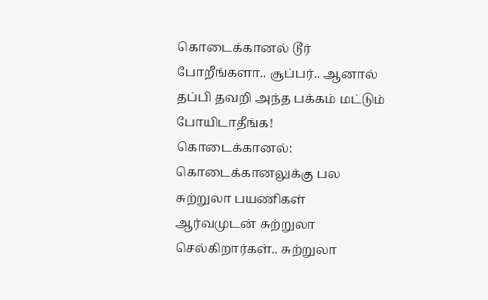கொடைக்கானல் டூர் போறீங்களா.. சூப்பர்.. ஆனால் தப்பி தவறி அந்த பக்கம் மட்டும் போயிடாதீங்க!
கொடைக்கானல்: கொடைக்கானலுக்கு பல சுற்றுலா பயணிகள் ஆர்வமுடன் சுற்றுலா செல்கிறார்கள்.. சுற்றுலா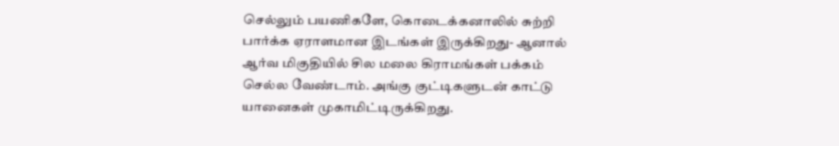செல்லும் பயணிகளே, கொடைக்கனாலில் சுற்றி பார்க்க ஏராளமான இடங்கள் இருக்கிறது- ஆனால் ஆர்வ மிகுதியில் சில மலை கிராமங்கள் பக்கம் செல்ல வேண்டாம். அங்கு குட்டிகளுடன் காட்டு யானைகள் முகாமிட்டிருக்கிறது.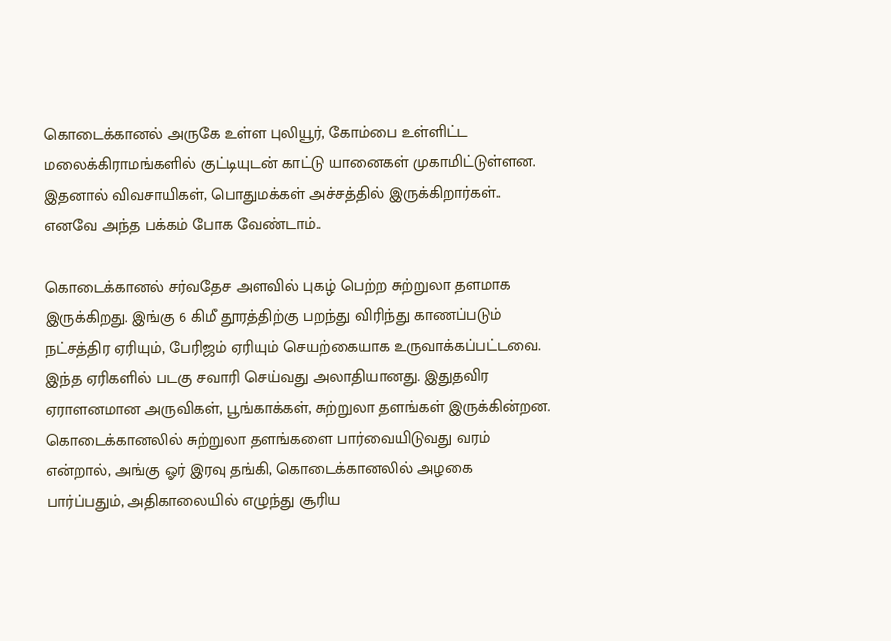கொடைக்கானல் அருகே உள்ள புலியூர், கோம்பை உள்ளிட்ட மலைக்கிராமங்களில் குட்டியுடன் காட்டு யானைகள் முகாமிட்டுள்ளன. இதனால் விவசாயிகள், பொதுமக்கள் அச்சத்தில் இருக்கிறார்கள்.. எனவே அந்த பக்கம் போக வேண்டாம்..

கொடைக்கானல் சர்வதேச அளவில் புகழ் பெற்ற சுற்றுலா தளமாக இருக்கிறது. இங்கு 6 கிமீ தூரத்திற்கு பறந்து விரிந்து காணப்படும் நட்சத்திர ஏரியும், பேரிஜம் ஏரியும் செயற்கையாக உருவாக்கப்பட்டவை. இந்த ஏரிகளில் படகு சவாரி செய்வது அலாதியானது. இதுதவிர ஏராளனமான அருவிகள், பூங்காக்கள், சுற்றுலா தளங்கள் இருக்கின்றன. கொடைக்கானலில் சுற்றுலா தளங்களை பார்வையிடுவது வரம் என்றால், அங்கு ஓர் இரவு தங்கி, கொடைக்கானலில் அழகை பார்ப்பதும், அதிகாலையில் எழுந்து சூரிய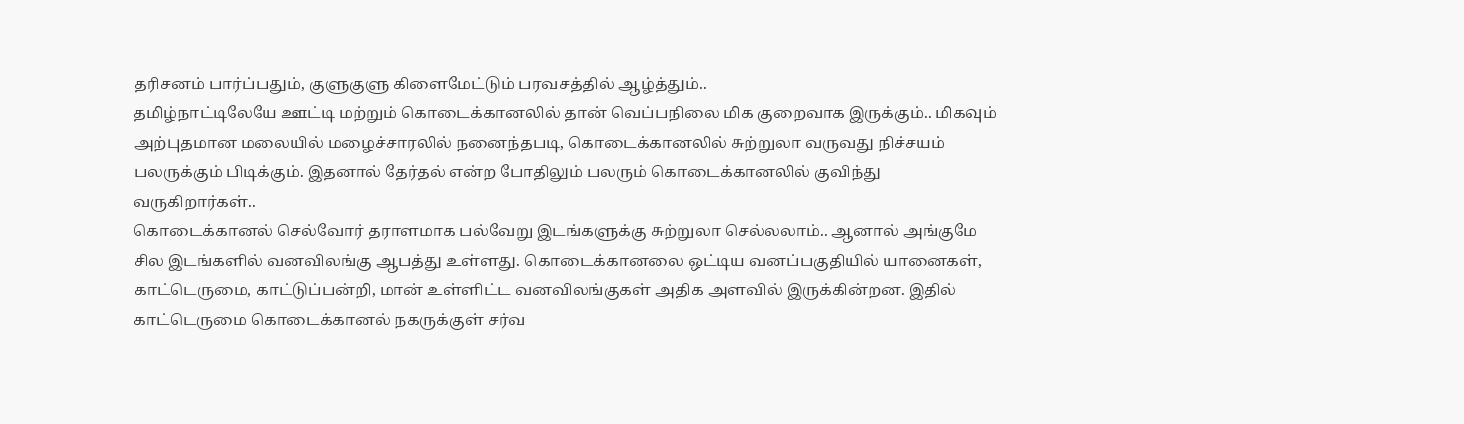தரிசனம் பார்ப்பதும், குளுகுளு கிளைமேட்டும் பரவசத்தில் ஆழ்த்தும்..
தமிழ்நாட்டிலேயே ஊட்டி மற்றும் கொடைக்கானலில் தான் வெப்பநிலை மிக குறைவாக இருக்கும்.. மிகவும் அற்புதமான மலையில் மழைச்சாரலில் நனைந்தபடி, கொடைக்கானலில் சுற்றுலா வருவது நிச்சயம் பலருக்கும் பிடிக்கும். இதனால் தேர்தல் என்ற போதிலும் பலரும் கொடைக்கானலில் குவிந்து வருகிறார்கள்..
கொடைக்கானல் செல்வோர் தராளமாக பல்வேறு இடங்களுக்கு சுற்றுலா செல்லலாம்.. ஆனால் அங்குமே சில இடங்களில் வனவிலங்கு ஆபத்து உள்ளது. கொடைக்கானலை ஒட்டிய வனப்பகுதியில் யானைகள், காட்டெருமை, காட்டுப்பன்றி, மான் உள்ளிட்ட வனவிலங்குகள் அதிக அளவில் இருக்கின்றன. இதில் காட்டெருமை கொடைக்கானல் நகருக்குள் சர்வ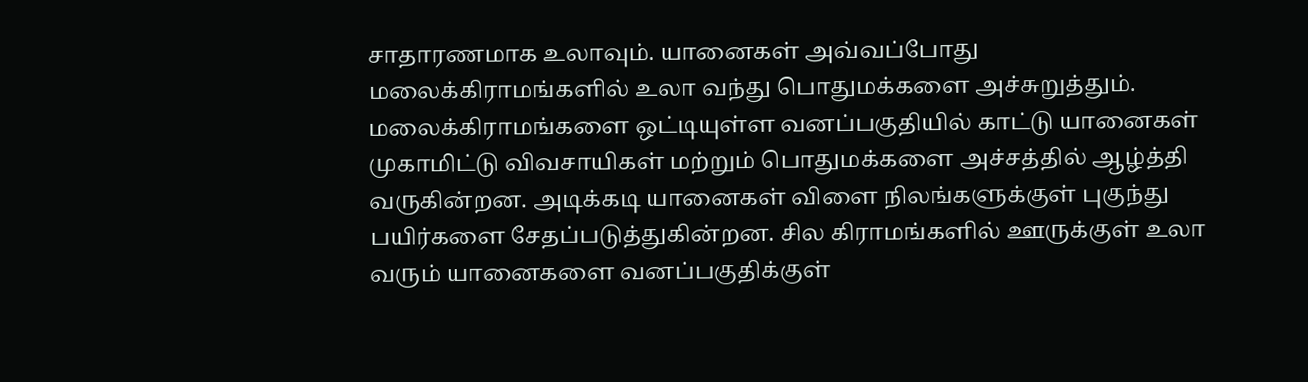சாதாரணமாக உலாவும். யானைகள் அவ்வப்போது மலைக்கிராமங்களில் உலா வந்து பொதுமக்களை அச்சுறுத்தும்.
மலைக்கிராமங்களை ஒட்டியுள்ள வனப்பகுதியில் காட்டு யானைகள் முகாமிட்டு விவசாயிகள் மற்றும் பொதுமக்களை அச்சத்தில் ஆழ்த்தி வருகின்றன. அடிக்கடி யானைகள் விளை நிலங்களுக்குள் புகுந்து பயிர்களை சேதப்படுத்துகின்றன. சில கிராமங்களில் ஊருக்குள் உலா வரும் யானைகளை வனப்பகுதிக்குள்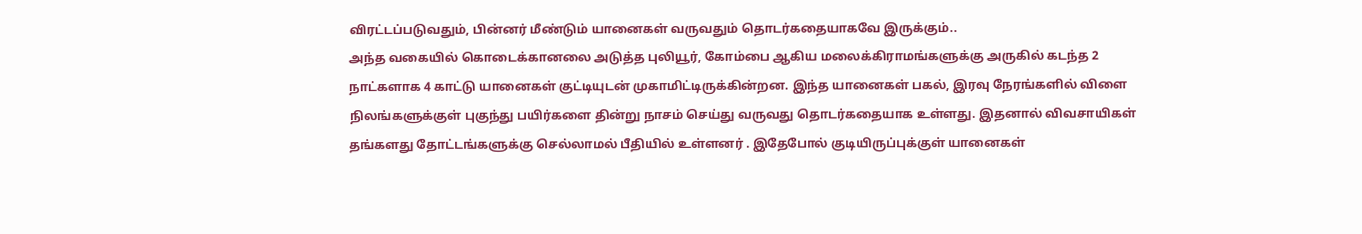விரட்டப்படுவதும், பின்னர் மீண்டும் யானைகள் வருவதும் தொடர்கதையாகவே இருக்கும்..
அந்த வகையில் கொடைக்கானலை அடுத்த புலியூர், கோம்பை ஆகிய மலைக்கிராமங்களுக்கு அருகில் கடந்த 2 நாட்களாக 4 காட்டு யானைகள் குட்டியுடன் முகாமிட்டிருக்கின்றன. இந்த யானைகள் பகல், இரவு நேரங்களில் விளை நிலங்களுக்குள் புகுந்து பயிர்களை தின்று நாசம் செய்து வருவது தொடர்கதையாக உள்ளது. இதனால் விவசாயிகள் தங்களது தோட்டங்களுக்கு செல்லாமல் பீதியில் உள்ளனர் . இதேபோல் குடியிருப்புக்குள் யானைகள்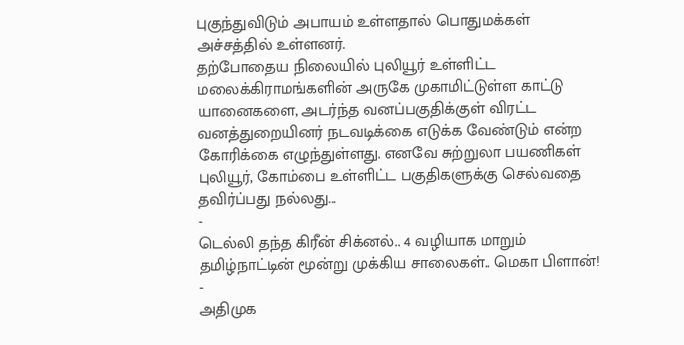புகுந்துவிடும் அபாயம் உள்ளதால் பொதுமக்கள் அச்சத்தில் உள்ளனர்.
தற்போதைய நிலையில் புலியூர் உள்ளிட்ட மலைக்கிராமங்களின் அருகே முகாமிட்டுள்ள காட்டு யானைகளை, அடர்ந்த வனப்பகுதிக்குள் விரட்ட வனத்துறையினர் நடவடிக்கை எடுக்க வேண்டும் என்ற கோரிக்கை எழுந்துள்ளது. எனவே சுற்றுலா பயணிகள் புலியூர், கோம்பை உள்ளிட்ட பகுதிகளுக்கு செல்வதை தவிர்ப்பது நல்லது...
-
டெல்லி தந்த கிரீன் சிக்னல்.. 4 வழியாக மாறும் தமிழ்நாட்டின் மூன்று முக்கிய சாலைகள்.. மெகா பிளான்! -
அதிமுக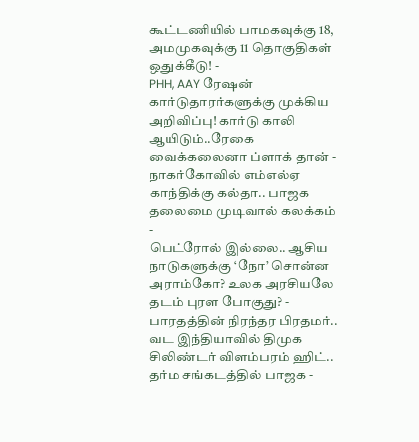கூட்டணியில் பாமகவுக்கு 18, அமமுகவுக்கு 11 தொகுதிகள் ஒதுக்கீடு! -
PHH, AAY ரேஷன் கார்டுதாரர்களுக்கு முக்கிய அறிவிப்பு! கார்டு காலி ஆயிடும்..ரேகை வைக்கலைனா ப்ளாக் தான் -
நாகர்கோவில் எம்எல்ஏ காந்திக்கு கல்தா.. பாஜக தலைமை முடிவால் கலக்கம் -
பெட்ரோல் இல்லை.. ஆசிய நாடுகளுக்கு ‘நோ’ சொன்ன அராம்கோ? உலக அரசியலே தடம் புரள போகுது? -
பாரதத்தின் நிரந்தர பிரதமர்.. வட இந்தியாவில் திமுக சிலிண்டர் விளம்பரம் ஹிட்.. தர்ம சங்கடத்தில் பாஜக -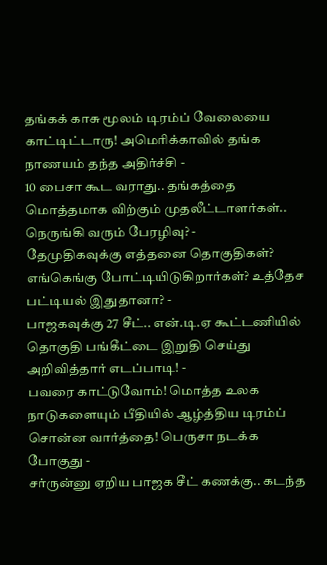தங்கக் காசு மூலம் டிரம்ப் வேலையை காட்டிட்டாரு! அமெரிக்காவில் தங்க நாணயம் தந்த அதிர்ச்சி -
10 பைசா கூட வராது.. தங்கத்தை மொத்தமாக விற்கும் முதலீட்டாளர்கள்.. நெருங்கி வரும் பேரழிவு? -
தேமுதிகவுக்கு எத்தனை தொகுதிகள்? எங்கெங்கு போட்டியிடுகிறார்கள்? உத்தேச பட்டியல் இதுதானா? -
பாஜகவுக்கு 27 சீட்.. என்.டி.ஏ கூட்டணியில் தொகுதி பங்கீட்டை இறுதி செய்து அறிவித்தார் எடப்பாடி! -
பவரை காட்டுவோம்! மொத்த உலக நாடுகளையும் பீதியில் ஆழ்த்திய டிரம்ப் சொன்ன வார்த்தை! பெருசா நடக்க போகுது -
சர்ருன்னு ஏறிய பாஜக சீட் கணக்கு.. கடந்த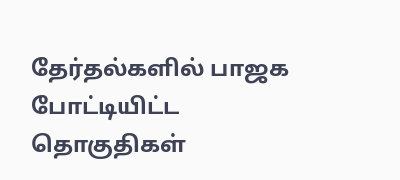தேர்தல்களில் பாஜக போட்டியிட்ட தொகுதிகள்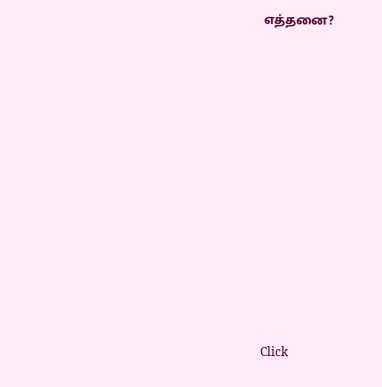எத்தனை?












Click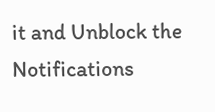it and Unblock the Notifications